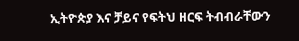ኢትዮጵያ እና ቻይና የፍትህ ዘርፍ ትብብራቸውን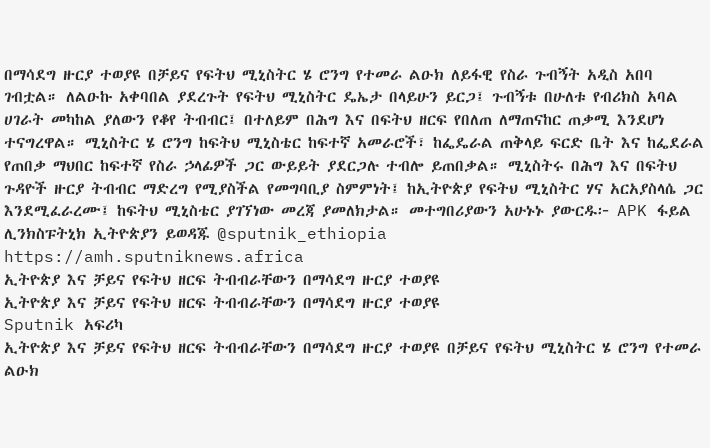በማሳደግ ዙርያ ተወያዩ በቻይና የፍትህ ሚኒስትር ሄ ሮንግ የተመራ ልዑክ ለይፋዊ የስራ ጉብኝት አዲስ አበባ ገብቷል። ለልዑኩ አቀባበል ያደረጉት የፍትህ ሚኒስትር ዴኤታ በላይሁን ይርጋ፤ ጉብኝቱ በሁለቱ የብሪክስ አባል ሀገራት መካከል ያለውን የቆየ ትብብር፤ በተለይም በሕግ እና በፍትህ ዘርፍ የበለጠ ለማጠናከር ጠቃሚ እንደሆነ ተናግረዋል። ሚኒስትር ሄ ሮንግ ከፍትህ ሚኒስቴር ከፍተኛ አመራሮች፣ ከፌዴራል ጠቅላይ ፍርድ ቤት እና ከፌደራል የጠበቃ ማህበር ከፍተኛ የስራ ኃላፊዎች ጋር ውይይት ያደርጋሉ ተብሎ ይጠበቃል። ሚኒስትሩ በሕግ እና በፍትህ ጉዳዮች ዙርያ ትብብር ማድረግ የሚያስችል የመግባቢያ ስምምነት፤ ከኢትዮጵያ የፍትህ ሚኒስትር ሃና አርአያስላሴ ጋር እንደሚፈራረሙ፤ ከፍትህ ሚኒስቴር ያገኘነው መረጃ ያመለክታል። መተግበሪያውን አሁኑኑ ያውርዱ፦ APK ፋይል ሊንክስፑትኒክ ኢትዮጵያን ይወዳጁ @sputnik_ethiopia
https://amh.sputniknews.africa
ኢትዮጵያ እና ቻይና የፍትህ ዘርፍ ትብብራቸውን በማሳደግ ዙርያ ተወያዩ
ኢትዮጵያ እና ቻይና የፍትህ ዘርፍ ትብብራቸውን በማሳደግ ዙርያ ተወያዩ
Sputnik አፍሪካ
ኢትዮጵያ እና ቻይና የፍትህ ዘርፍ ትብብራቸውን በማሳደግ ዙርያ ተወያዩ በቻይና የፍትህ ሚኒስትር ሄ ሮንግ የተመራ ልዑክ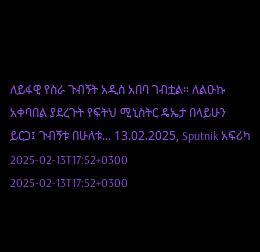ለይፋዊ የስራ ጉብኝት አዲስ አበባ ገብቷል። ለልዑኩ አቀባበል ያደረጉት የፍትህ ሚኒስትር ዴኤታ በላይሁን ይርጋ፤ ጉብኝቱ በሁለቱ... 13.02.2025, Sputnik አፍሪካ
2025-02-13T17:52+0300
2025-02-13T17:52+0300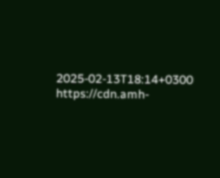2025-02-13T18:14+0300
https://cdn.amh-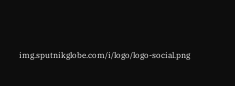img.sputnikglobe.com/i/logo/logo-social.png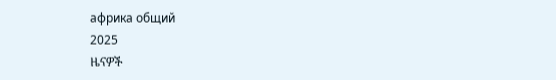африка общий
2025
ዜናዎች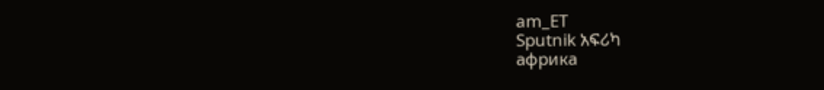am_ET
Sputnik አፍሪካ
африка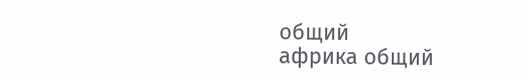общий
африка общий